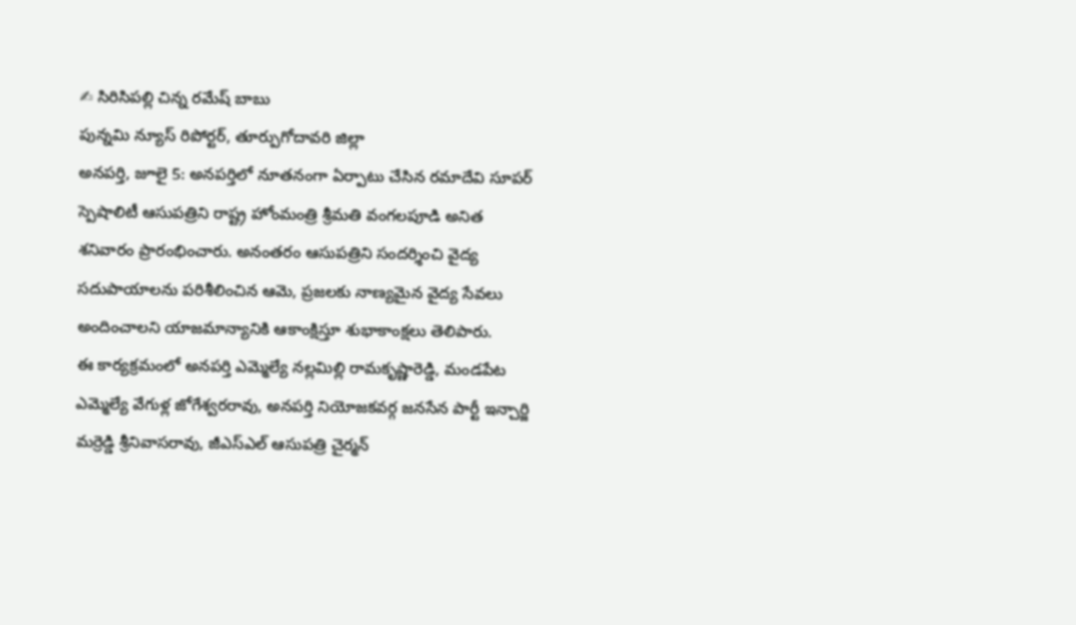✍ సిరిసిపల్లి చిన్న రమేష్ బాబు
పున్నమి న్యూస్ రిపోర్టర్, తూర్పుగోదావరి జిల్లా
అనపర్తి, జూలై 5: అనపర్తిలో నూతనంగా ఏర్పాటు చేసిన రమాదేవి సూపర్ స్పెషాలిటీ ఆసుపత్రిని రాష్ట్ర హోంమంత్రి శ్రీమతి వంగలపూడి అనిత శనివారం ప్రారంభించారు. అనంతరం ఆసుపత్రిని సందర్శించి వైద్య సదుపాయాలను పరిశీలించిన ఆమె, ప్రజలకు నాణ్యమైన వైద్య సేవలు అందించాలని యాజమాన్యానికి ఆకాంక్షిస్తూ శుభాకాంక్షలు తెలిపారు.
ఈ కార్యక్రమంలో అనపర్తి ఎమ్మెల్యే నల్లమిల్లి రామకృష్ణారెడ్డి, మండపేట ఎమ్మెల్యే వేగుళ్ల జోగేశ్వరరావు, అనపర్తి నియోజకవర్గ జనసేన పార్టీ ఇన్చార్జి మర్రెడ్డి శ్రీనివాసరావు, జీఎస్ఎల్ ఆసుపత్రి చైర్మన్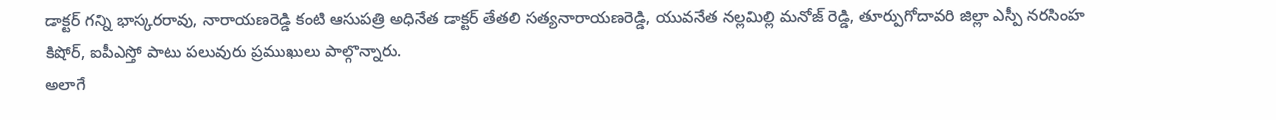డాక్టర్ గన్ని భాస్కరరావు, నారాయణరెడ్డి కంటి ఆసుపత్రి అధినేత డాక్టర్ తేతలి సత్యనారాయణరెడ్డి, యువనేత నల్లమిల్లి మనోజ్ రెడ్డి, తూర్పుగోదావరి జిల్లా ఎస్పీ నరసింహ కిషోర్, ఐపీఎస్తో పాటు పలువురు ప్రముఖులు పాల్గొన్నారు.
అలాగే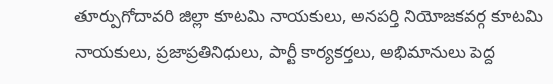తూర్పుగోదావరి జిల్లా కూటమి నాయకులు, అనపర్తి నియోజకవర్గ కూటమి నాయకులు, ప్రజాప్రతినిధులు, పార్టీ కార్యకర్తలు, అభిమానులు పెద్ద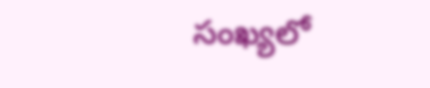సంఖ్యలో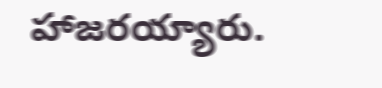హాజరయ్యారు.